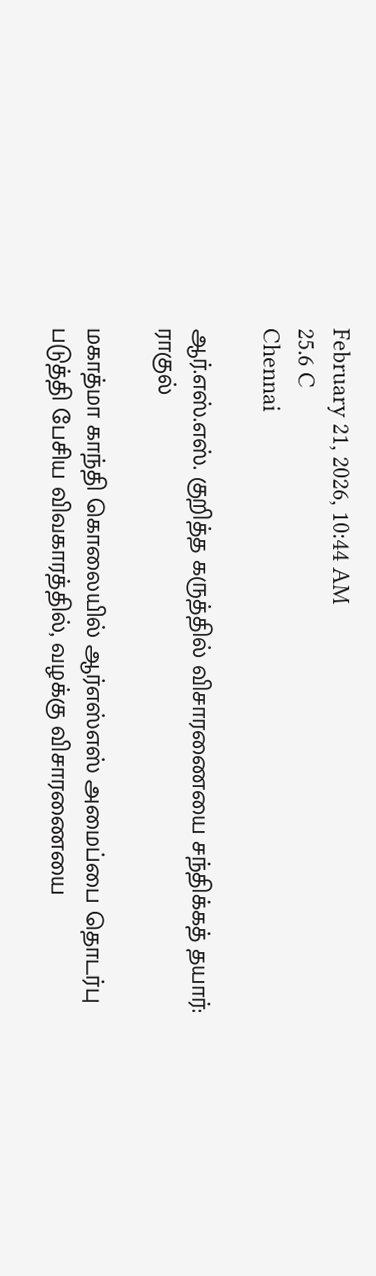February 21, 2026, 10:44 AM
25.6 C
Chennai

ஆர்.எஸ்.எஸ். குறித்த கருத்தில் விசாரணையை சந்திக்கத் தயார்: ராகுல்

மகாத்மா காந்தி கொலையில் ஆர்எஸ்எஸ் அமைப்பை தொடர்பு படுத்தி பேசிய விவகாரத்தில், வழக்கு விசாரணையை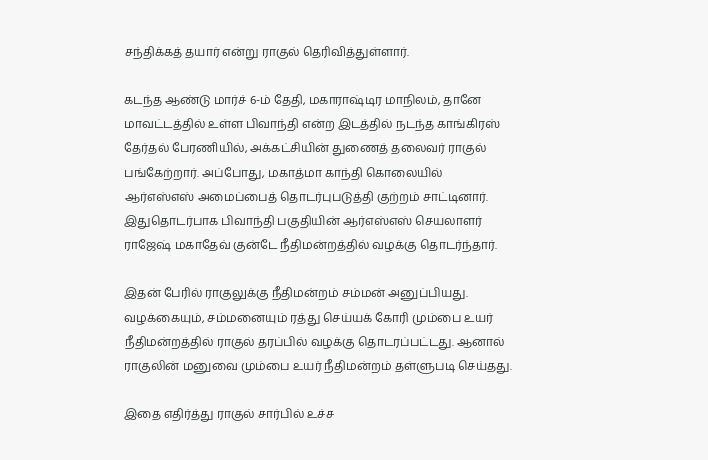சந்திக்கத் தயார் என்று ராகுல் தெரிவித்துள்ளார்.

கடந்த ஆண்டு மார்ச் 6-ம் தேதி, மகாராஷ்டிர மாநிலம், தானே மாவட்டத்தில் உள்ள பிவாந்தி என்ற இடத்தில் நடந்த காங்கிரஸ் தேர்தல் பேரணியில், அக்கட்சியின் துணைத் தலைவர் ராகுல் பங்கேற்றார். அப்போது, மகாத்மா காந்தி கொலையில் ஆர்எஸ்எஸ் அமைப்பைத் தொடர்புபடுத்தி குற்றம் சாட்டினார். இதுதொடர்பாக பிவாந்தி பகுதியின் ஆர்எஸ்எஸ் செயலாளர் ராஜேஷ் மகாதேவ் குன்டே நீதிமன்றத்தில் வழக்கு தொடர்ந்தார்.

இதன் பேரில் ராகுலுக்கு நீதிமன்றம் சம்மன் அனுப்பியது. வழக்கையும், சம்மனையும் ரத்து செய்யக் கோரி மும்பை உயர் நீதிமன்றத்தில் ராகுல் தரப்பில் வழக்கு தொடரப்பட்டது. ஆனால் ராகுலின் மனுவை மும்பை உயர் நீதிமன்றம் தள்ளுபடி செய்தது.

இதை எதிர்த்து ராகுல் சார்பில் உச்ச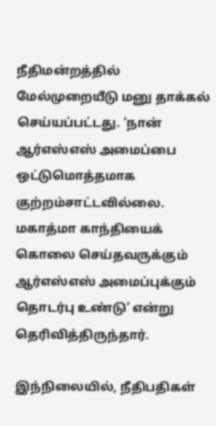நீதிமன்றத்தில் மேல்முறையீடு மனு தாக்கல் செய்யப்பட்டது. ‘நான் ஆர்எஸ்எஸ் அமைப்பை ஒட்டுமொத்தமாக குற்றம்சாட்டவில்லை. மகாத்மா காந்தியைக் கொலை செய்தவருக்கும் ஆர்எஸ்எஸ் அமைப்புக்கும் தொடர்பு உண்டு’ என்று தெரிவித்திருந்தார்.

இந்நிலையில், நீதிபதிகள்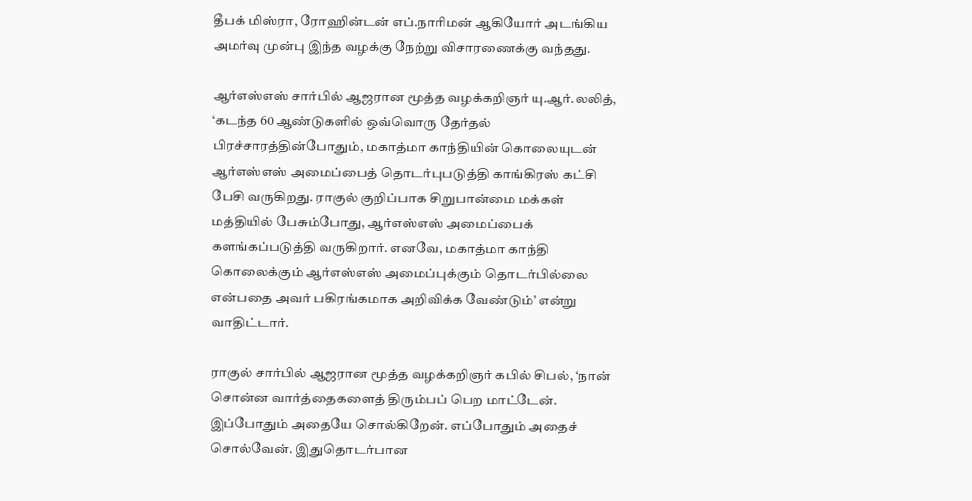தீபக் மிஸ்ரா, ரோஹின்டன் எப்.நாரிமன் ஆகியோர் அடங்கிய அமர்வு முன்பு இந்த வழக்கு நேற்று விசாரணைக்கு வந்தது.

ஆர்எஸ்எஸ் சார்பில் ஆஜரான மூத்த வழக்கறிஞர் யு.ஆர்.லலித், ‘கடந்த 60 ஆண்டுகளில் ஒவ்வொரு தேர்தல் பிரச்சாரத்தின்போதும், மகாத்மா காந்தியின் கொலையுடன் ஆர்எஸ்எஸ் அமைப்பைத் தொடர்புபடுத்தி காங்கிரஸ் கட்சி பேசி வருகிறது. ராகுல் குறிப்பாக சிறுபான்மை மக்கள் மத்தியில் பேசும்போது, ஆர்எஸ்எஸ் அமைப்பைக் களங்கப்படுத்தி வருகிறார். எனவே, மகாத்மா காந்தி கொலைக்கும் ஆர்எஸ்எஸ் அமைப்புக்கும் தொடர்பில்லை என்பதை அவர் பகிரங்கமாக அறிவிக்க வேண்டும்’ என்று வாதிட்டார்.

ராகுல் சார்பில் ஆஜரான மூத்த வழக்கறிஞர் கபில் சிபல், ‘நான் சொன்ன வார்த்தைகளைத் திரும்பப் பெற மாட்டேன். இப்போதும் அதையே சொல்கிறேன். எப்போதும் அதைச் சொல்வேன். இதுதொடர்பான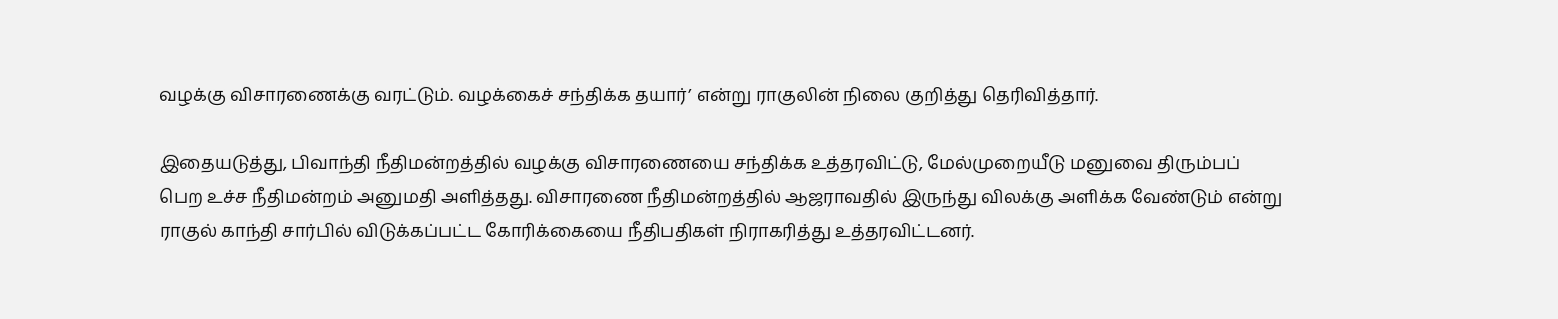வழக்கு விசாரணைக்கு வரட்டும். வழக்கைச் சந்திக்க தயார்’ என்று ராகுலின் நிலை குறித்து தெரிவித்தார்.

இதையடுத்து, பிவாந்தி நீதிமன்றத்தில் வழக்கு விசாரணையை சந்திக்க உத்தரவிட்டு, மேல்முறையீடு மனுவை திரும்பப் பெற உச்ச நீதிமன்றம் அனுமதி அளித்தது. விசாரணை நீதிமன்றத்தில் ஆஜராவதில் இருந்து விலக்கு அளிக்க வேண்டும் என்று ராகுல் காந்தி சார்பில் விடுக்கப்பட்ட கோரிக்கையை நீதிபதிகள் நிராகரித்து உத்தரவிட்டனர்.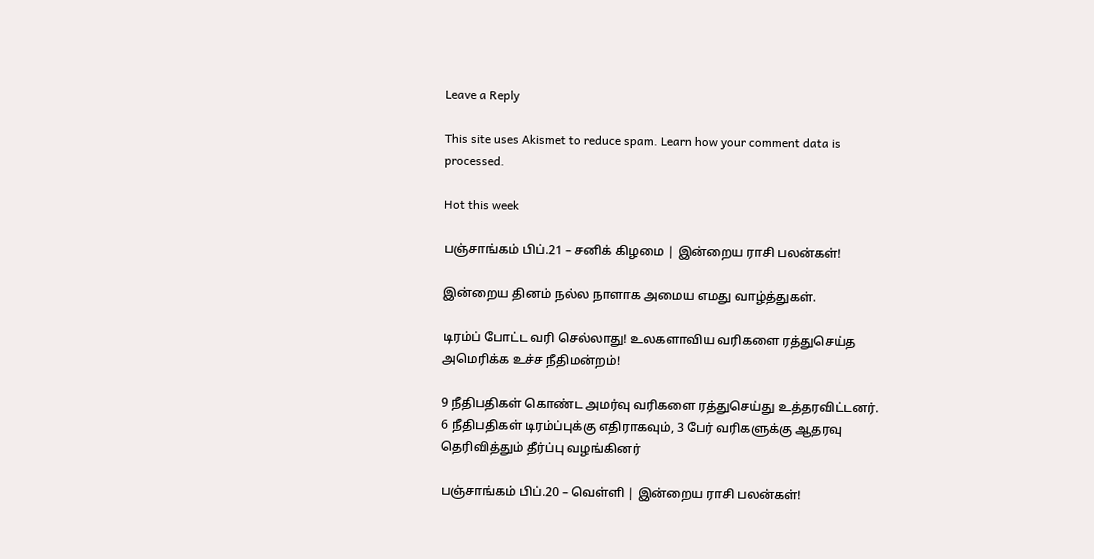Leave a Reply

This site uses Akismet to reduce spam. Learn how your comment data is processed.

Hot this week

பஞ்சாங்கம் பிப்.21 – சனிக் கிழமை | இன்றைய ராசி பலன்கள்!

இன்றைய தினம் நல்ல நாளாக அமைய எமது வாழ்த்துகள்.

டிரம்ப் போட்ட வரி செல்லாது! உலகளாவிய வரிகளை ரத்துசெய்த அமெரிக்க உச்ச நீதிமன்றம்!

9 நீதிபதிகள் கொண்ட அமர்வு வரிகளை ரத்துசெய்து உத்தரவிட்டனர். 6 நீதிபதிகள் டிரம்ப்புக்கு எதிராகவும், 3 பேர் வரிகளுக்கு ஆதரவு தெரிவித்தும் தீர்ப்பு வழங்கினர்

பஞ்சாங்கம் பிப்.20 – வெள்ளி | இன்றைய ராசி பலன்கள்!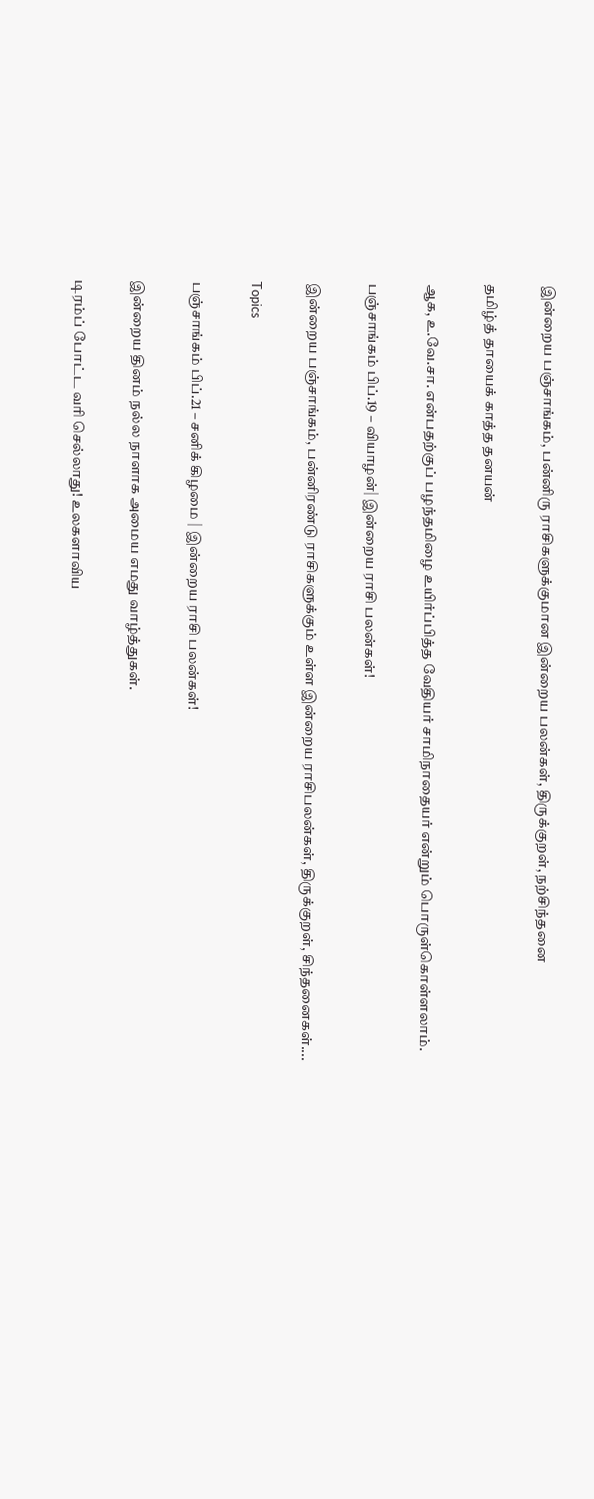இன்றைய பஞ்சாங்கம், பன்னிரு ராசிகளுக்குமான இன்றைய பலன்கள், திருக்குறள், நற்சிந்தனை

தமிழ்த் தாயைக் காத்த தனயன்

ஆக, உ.வே.சா. என்பதற்குப் பழந்தமிழை உயிர்ப்பித்த வேதியர் சாமிநாதையர் என்றும் பொருள்கொள்ளலாம்.

பஞ்சாங்கம் பிப்.19 – வியாழன்| இன்றைய ராசி பலன்கள்!

இன்றைய பஞ்சாங்கம், பன்னிரண்டு ராசிகளுக்கும் உள்ள இன்றைய ராசிபலன்கள், திருக்குறள், சிந்தனைகள்....

Topics

பஞ்சாங்கம் பிப்.21 – சனிக் கிழமை | இன்றைய ராசி பலன்கள்!

இன்றைய தினம் நல்ல நாளாக அமைய எமது வாழ்த்துகள்.

டிரம்ப் போட்ட வரி செல்லாது! உலகளாவிய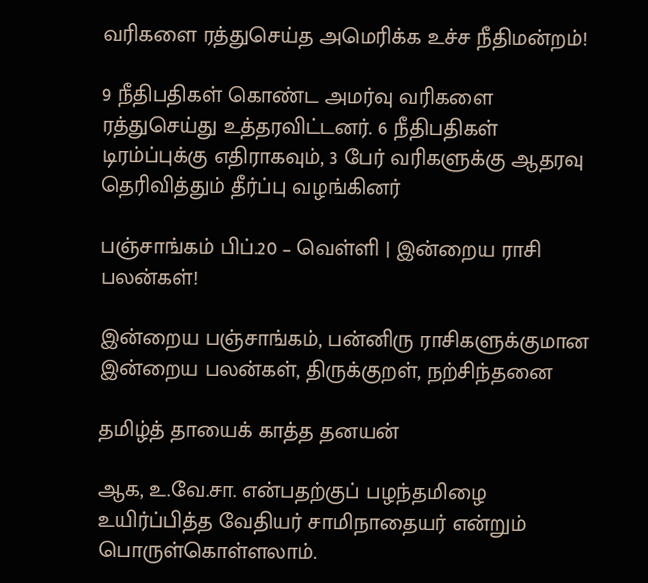வரிகளை ரத்துசெய்த அமெரிக்க உச்ச நீதிமன்றம்!

9 நீதிபதிகள் கொண்ட அமர்வு வரிகளை ரத்துசெய்து உத்தரவிட்டனர். 6 நீதிபதிகள் டிரம்ப்புக்கு எதிராகவும், 3 பேர் வரிகளுக்கு ஆதரவு தெரிவித்தும் தீர்ப்பு வழங்கினர்

பஞ்சாங்கம் பிப்.20 – வெள்ளி | இன்றைய ராசி பலன்கள்!

இன்றைய பஞ்சாங்கம், பன்னிரு ராசிகளுக்குமான இன்றைய பலன்கள், திருக்குறள், நற்சிந்தனை

தமிழ்த் தாயைக் காத்த தனயன்

ஆக, உ.வே.சா. என்பதற்குப் பழந்தமிழை உயிர்ப்பித்த வேதியர் சாமிநாதையர் என்றும் பொருள்கொள்ளலாம்.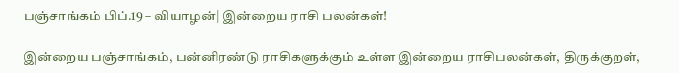பஞ்சாங்கம் பிப்.19 – வியாழன்| இன்றைய ராசி பலன்கள்!

இன்றைய பஞ்சாங்கம், பன்னிரண்டு ராசிகளுக்கும் உள்ள இன்றைய ராசிபலன்கள், திருக்குறள்,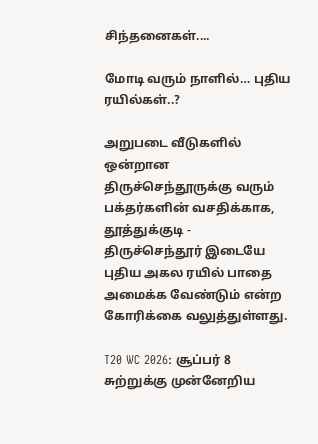சிந்தனைகள்....

மோடி வரும் நாளில்… புதிய ரயில்கள்..?

அறுபடை வீடுகளில் ஒன்றான திருச்செந்தூருக்கு வரும் பக்தர்களின் வசதிக்காக, தூத்துக்குடி - திருச்செந்தூர் இடையே புதிய அகல ரயில் பாதை அமைக்க வேண்டும் என்ற கோரிக்கை வலுத்துள்ளது.

T20 WC 2026: சூப்பர் 8 சுற்றுக்கு முன்னேறிய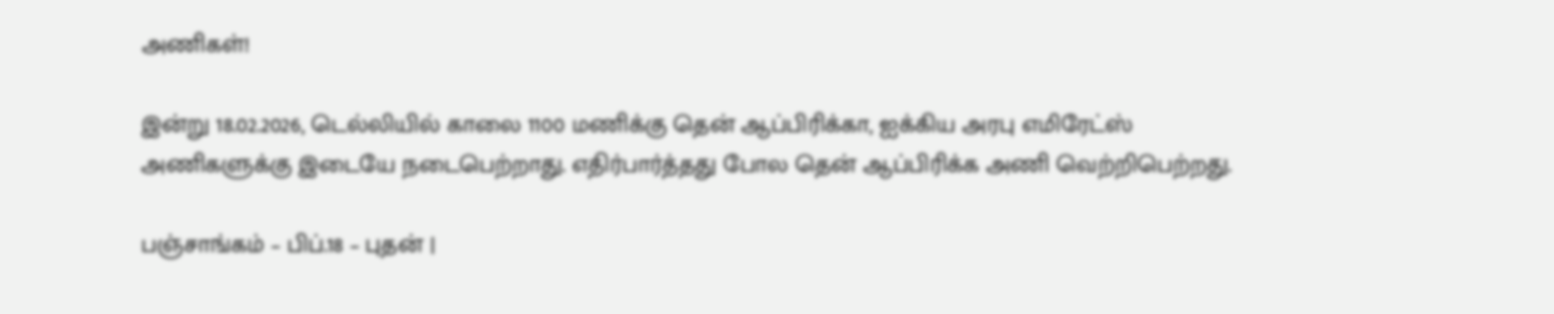அணிகள்!

இன்று 18.02.2026, டெல்லியில் காலை 1100 மணிக்கு தென் ஆப்பிரிக்கா, ஐக்கிய அரபு எமிரேட்ஸ் அணிகளுக்கு இடையே நடைபெற்றாது. எதிர்பார்த்தது போல தென் ஆப்பிரிக்க அணி வெற்றிபெற்றது.

பஞ்சாங்கம் – பிப்.18 – புதன் |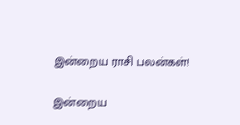இன்றைய ராசி பலன்கள்!

இன்றைய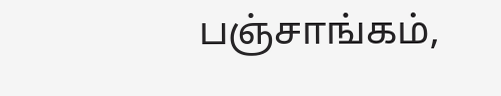பஞ்சாங்கம்,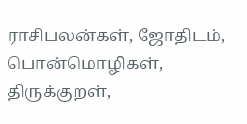ராசிபலன்கள், ஜோதிடம், பொன்மொழிகள், திருக்குறள்,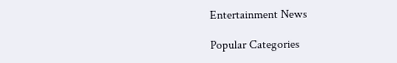Entertainment News

Popular Categories